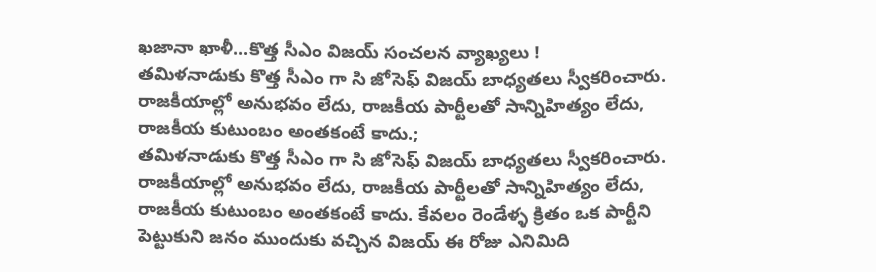ఖజానా ఖాళీ...కొత్త సీఎం విజయ్ సంచలన వ్యాఖ్యలు !
తమిళనాడుకు కొత్త సీఎం గా సి జోసెఫ్ విజయ్ బాధ్యతలు స్వీకరించారు. రాజకీయాల్లో అనుభవం లేదు, రాజకీయ పార్టీలతో సాన్నిహిత్యం లేదు, రాజకీయ కుటుంబం అంతకంటే కాదు.;
తమిళనాడుకు కొత్త సీఎం గా సి జోసెఫ్ విజయ్ బాధ్యతలు స్వీకరించారు. రాజకీయాల్లో అనుభవం లేదు, రాజకీయ పార్టీలతో సాన్నిహిత్యం లేదు, రాజకీయ కుటుంబం అంతకంటే కాదు. కేవలం రెండేళ్ళ క్రితం ఒక పార్టీని పెట్టుకుని జనం ముందుకు వచ్చిన విజయ్ ఈ రోజు ఎనిమిది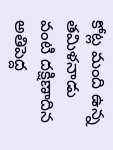కోట్ల మంది ఉన్న తమిళనాడు వంటి దక్షిణాదిన అతిపెద్ద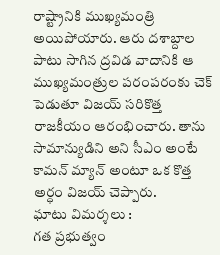రాష్ట్రానికి ముఖ్యమంత్రి అయిపోయారు. ఆరు దశాబ్దాల పాటు సాగిన ద్రవిడ వాదానికి ఆ ముఖ్యమంత్రుల పరంపరంకు చెక్ పెడుతూ విజయ్ సరికొత్త రాజకీయం ఆరంభించారు. తాను సామాన్యుడిని అని సీఎం అంటే కామన్ మ్యాన్ అంటూ ఒక కొత్త అర్ధం విజయ్ చెప్పారు.
ఘాటు విమర్శలు :
గత ప్రభుత్వం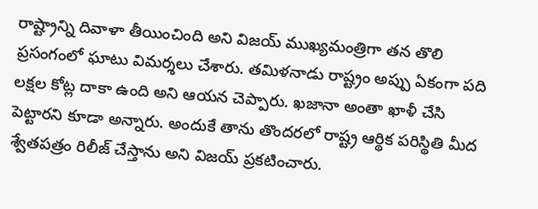రాష్ట్రాన్ని దివాళా తీయించింది అని విజయ్ ముఖ్యమంత్రిగా తన తొలి ప్రసంగంలో ఘాటు విమర్శలు చేశారు. తమిళనాడు రాష్ట్రం అప్పు ఏకంగా పది లక్షల కోట్ల దాకా ఉంది అని ఆయన చెప్పారు. ఖజానా అంతా ఖాళీ చేసి పెట్టారని కూడా అన్నారు. అందుకే తాను తొందరలో రాష్ట్ర ఆర్థిక పరిస్థితి మీద శ్వేతపత్రం రిలీజ్ చేస్తాను అని విజయ్ ప్రకటించారు.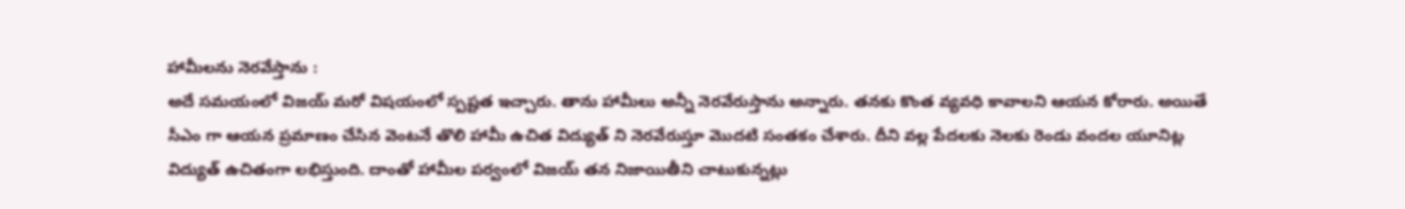హామీలను నెరవేస్తాను :
అదే సమయంలో విజయ్ మరో విషయంలో స్పష్టత ఇచ్చారు. తాను హామీలు అన్నీ నెరవేరుస్తాను అన్నారు. తనకు కొంత వ్యవధి కావాలని ఆయన కోరారు. అయితే సీఎం గా ఆయన ప్రమాణం చేసిన వెంటనే తొలి హామీ ఉచిత విద్యుత్ ని నెరవేరుస్తూ మొదటి సంతకం చేశారు. దీని వల్ల పేదలకు నెలకు రెండు వందల యూనిట్ల విద్యుత్ ఉచితంగా లభిస్తుంది. దాంతో హామీల పర్వంలో విజయ్ తన నిజాయితీని చాటుకున్నట్లు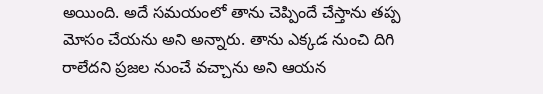అయింది. అదే సమయంలో తాను చెప్పిందే చేస్తాను తప్ప మోసం చేయను అని అన్నారు. తాను ఎక్కడ నుంచి దిగి రాలేదని ప్రజల నుంచే వచ్చాను అని ఆయన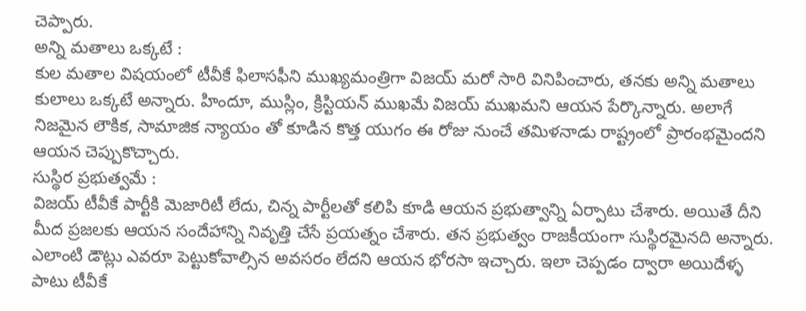చెప్పారు.
అన్ని మతాలు ఒక్కటే :
కుల మతాల విషయంలో టీవీకే ఫిలాసఫీని ముఖ్యమంత్రిగా విజయ్ మరో సారి వినిపించారు, తనకు అన్ని మతాలు కులాలు ఒక్కటే అన్నారు. హిందూ, ముస్లిం, క్రిస్టియన్ ముఖమే విజయ్ ముఖమని ఆయన పేర్కొన్నారు. అలాగే నిజమైన లౌకిక, సామాజిక న్యాయం తో కూడిన కొత్త యుగం ఈ రోజు నుంచే తమిళనాడు రాష్ట్రంలో ప్రారంభమైందని ఆయన చెప్పుకొచ్చారు.
సుస్థిర ప్రభుత్వమే :
విజయ్ టీవీకే పార్టీకి మెజారిటీ లేదు, చిన్న పార్టీలతో కలిపి కూడి ఆయన ప్రభుత్వాన్ని ఏర్పాటు చేశారు. అయితే దీని మీద ప్రజలకు ఆయన సందేహాన్ని నివృత్తి చేసే ప్రయత్నం చేశారు. తన ప్రభుత్వం రాజకీయంగా సుస్థిరమైనది అన్నారు. ఎలాంటి డౌట్లు ఎవరూ పెట్టుకోవాల్సిన అవసరం లేదని ఆయన భోరసా ఇచ్చారు. ఇలా చెప్పడం ద్వారా అయిదేళ్ళ పాటు టీవీకే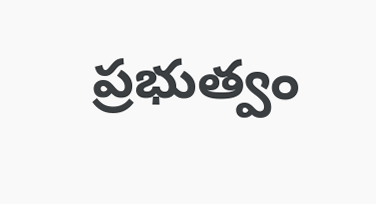ప్రభుత్వం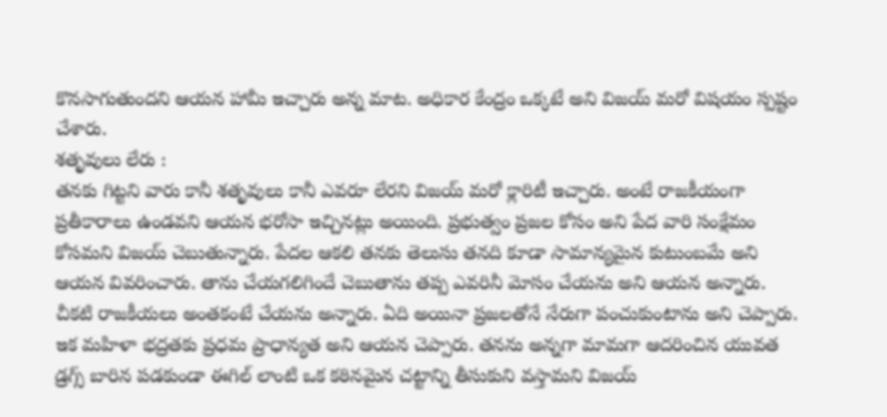కొనసాగుతుందని ఆయన హామీ ఇచ్చారు అన్న మాట. అధికార కేంద్రం ఒక్కటే అని విజయ్ మరో విషయం స్పష్టం చేశారు.
శతృవులు లేరు :
తనకు గిట్టని వారు కానీ శతృవులు కానీ ఎవరూ లేరని విజయ్ మరో క్లారిటీ ఇచ్చారు. అంటే రాజకీయంగా ప్రతీకారాలు ఉండవని ఆయన భరోసా ఇచ్చినట్లు అయింది. ప్రభుత్వం ప్రజల కోసం అని పేద వారి సంక్షేమం కోసమని విజయ్ చెబుతున్నారు. పేదల ఆకలి తనకు తెలుసు తనది కూడా సామాన్యమైన కుటుంబమే అని ఆయన వివరించారు. తాను చేయగలిగిందే చెబుతాను తప్ప ఎవరినీ మోసం చేయను అని ఆయన అన్నారు. చీకటి రాజకీయలు అంతకంటే చేయను అన్నారు. ఏది అయినా ప్రజలతోనే నేరుగా పంచుకుంటాను అని చెప్పారు. ఇక మహిళా భద్రతకు ప్రధమ ప్రాధాన్యత అని ఆయన చెప్పారు. తనను అన్నగా మామగా ఆదరించిన యువత డ్రగ్స్ బారిన పడకుండా ఈగిల్ లాంటి ఒక కఠినమైన చట్టాన్ని తీసుకుని వస్తామని విజయ్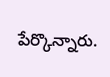పేర్కొన్నారు.